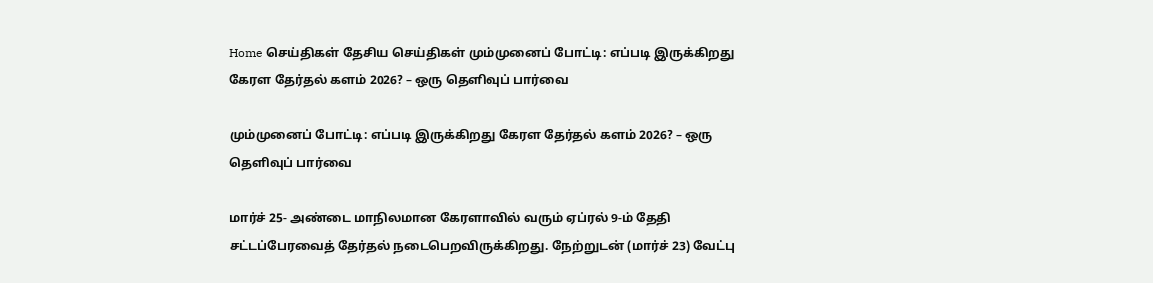Home செய்திகள் தேசிய செய்திகள் மும்முனைப் போட்டி: எப்படி இருக்கிறது கேரள தேர்தல் களம் 2026? – ஒரு தெளிவுப் பார்வை

மும்முனைப் போட்டி: எப்படி இருக்கிறது கேரள தேர்தல் களம் 2026? – ஒரு தெளிவுப் பார்வை

மார்ச் 25- அண்டை மாநிலமான கேரளாவில் வரும் ஏப்ரல் 9-ம் தேதி சட்டப்பேரவைத் தேர்தல் நடைபெறவிருக்கிறது. நேற்றுடன் (மார்ச் 23) வேட்பு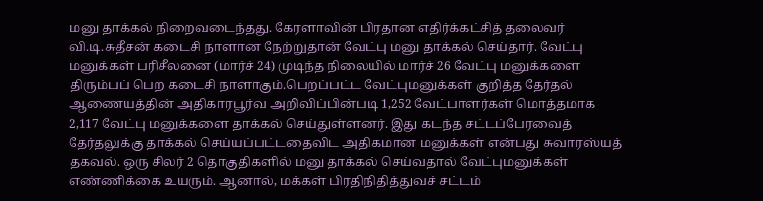மனு தாக்கல் நிறைவடைந்தது. கேரளாவின் பிரதான எதிர்க்கட்சித் தலைவர் வி.டி.சுதீசன் கடைசி நாளான நேற்றுதான் வேட்பு மனு தாக்கல் செய்தார். வேட்பு மனுக்கள் பரிசீலனை (மார்ச் 24) முடிந்த நிலையில் மார்ச் 26 வேட்பு மனுக்களை திரும்பப் பெற கடைசி நாளாகும்.பெறப்பட்ட வேட்புமனுக்கள் குறித்த தேர்தல் ஆணையத்தின் அதிகாரபூர்வ அறிவிப்பின்படி 1,252 வேட்பாளர்கள் மொத்தமாக 2,117 வேட்பு மனுக்களை தாக்கல் செய்துள்ளனர். இது கடந்த சட்டப்பேரவைத் தேர்தலுக்கு தாக்கல் செய்யப்பட்டதைவிட அதிகமான மனுக்கள் என்பது சுவாரஸ்யத் தகவல். ஒரு சிலர் 2 தொகுதிகளில் மனு தாக்கல் செய்வதால் வேட்புமனுக்கள் எண்ணிக்கை உயரும். ஆனால், மக்கள் பிரதிநிதித்துவச் சட்டம்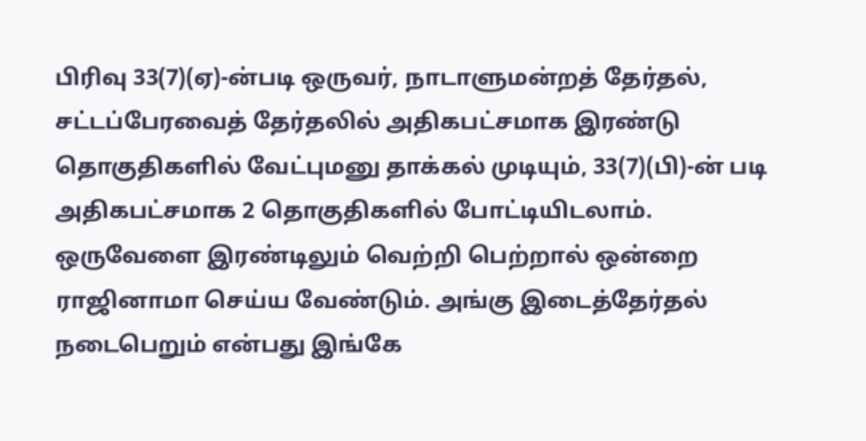பிரிவு 33(7)(ஏ)-ன்படி ஒருவர், நாடாளுமன்றத் தேர்தல், சட்டப்பேரவைத் தேர்தலில் அதிகபட்சமாக இரண்டு தொகுதிகளில் வேட்புமனு தாக்கல் முடியும், 33(7)(பி)-ன் படி அதிகபட்சமாக 2 தொகுதிகளில் போட்டியிடலாம். ஒருவேளை இரண்டிலும் வெற்றி பெற்றால் ஒன்றை ராஜினாமா செய்ய வேண்டும். அங்கு இடைத்தேர்தல் நடைபெறும் என்பது இங்கே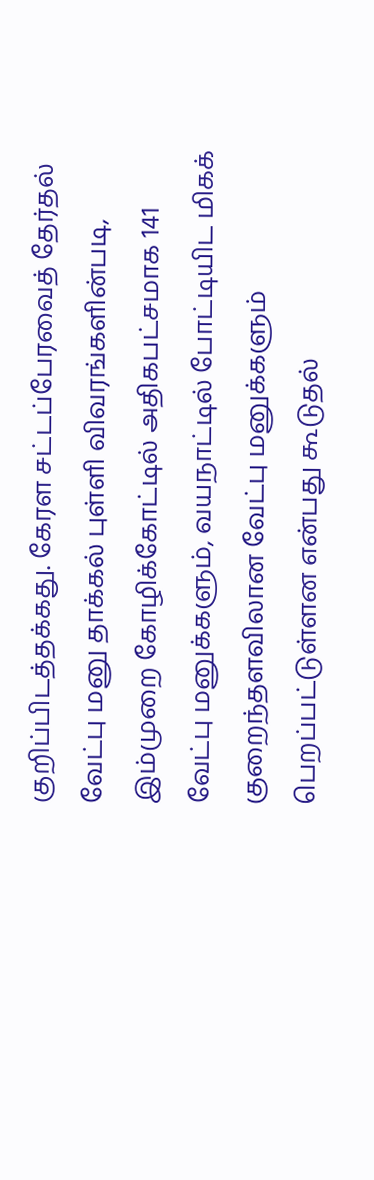குறிப்பிடத்தக்கது. கேரள சட்டப்பேரவைத் தேர்தல் வேட்பு மனு தாக்கல் புள்ளி விவரங்களின்படி, இம்முறை கோழிக்கோட்டில் அதிகபட்சமாக 141 வேட்பு மனுக்களும், வயநாட்டில் போட்டியிட மிகக் குறைந்தளவிலான வேட்பு மனுக்களும் பெறப்பட்டுள்ளன என்பது கூடுதல்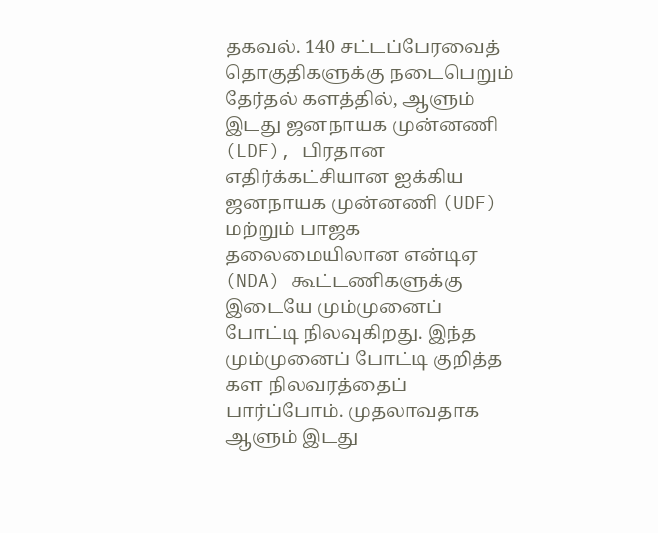தகவல். 140 சட்டப்பேரவைத் தொகுதிகளுக்கு நடைபெறும் தேர்தல் களத்தில், ஆளும் இடது ஜனநாயக முன்னணி (LDF), பிரதான எதிர்க்கட்சியான ஐக்கிய ஜனநாயக முன்னணி (UDF) மற்றும் பாஜக தலைமையிலான என்டிஏ (NDA) கூட்டணிகளுக்கு இடையே மும்முனைப் போட்டி நிலவுகிறது. இந்த மும்முனைப் போட்டி குறித்த கள நிலவரத்தைப் பார்ப்போம். முதலாவதாக ஆளும் இடது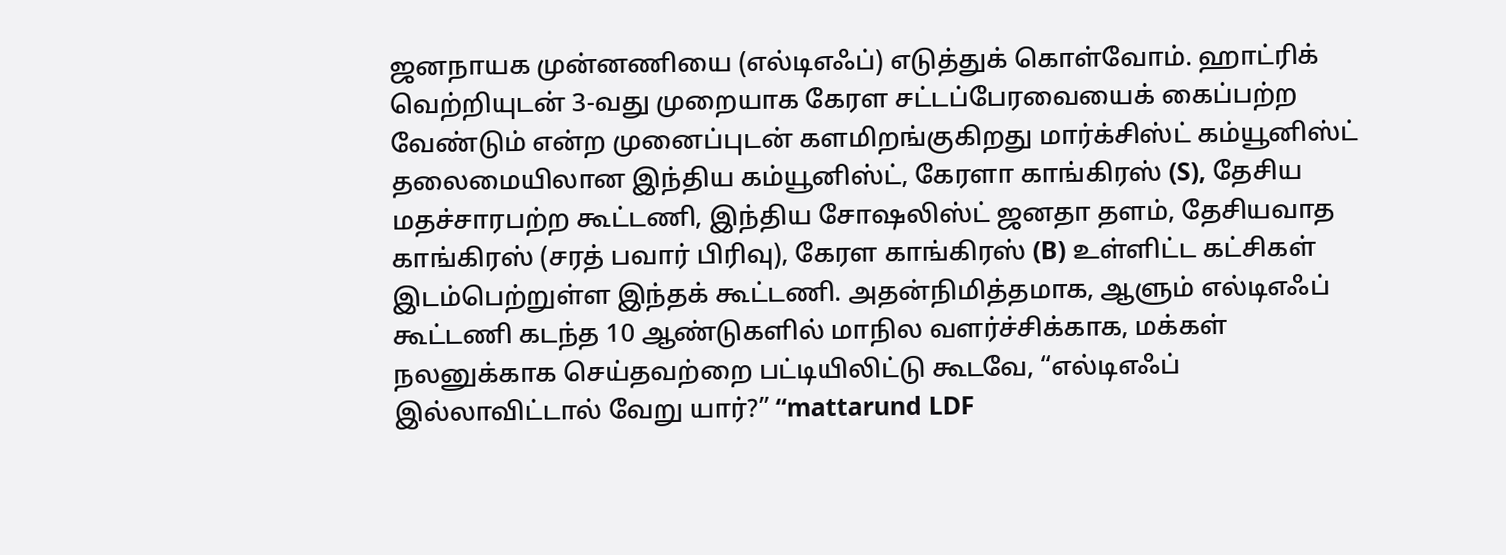ஜனநாயக முன்னணியை (எல்டிஎஃப்) எடுத்துக் கொள்வோம். ஹாட்ரிக் வெற்றியுடன் 3-வது முறையாக கேரள சட்டப்பேரவையைக் கைப்பற்ற வேண்டும் என்ற முனைப்புடன் களமிறங்குகிறது மார்க்சிஸ்ட் கம்யூனிஸ்ட் தலைமையிலான இந்திய கம்யூனிஸ்ட், கேரளா காங்கிரஸ் (S), தேசிய மதச்சாரபற்ற கூட்டணி, இந்திய சோஷலிஸ்ட் ஜனதா தளம், தேசியவாத காங்கிரஸ் (சரத் பவார் பிரிவு), கேரள காங்கிரஸ் (B) உள்ளிட்ட கட்சிகள் இடம்பெற்றுள்ள இந்தக் கூட்டணி. அதன்நிமித்தமாக, ஆளும் எல்டிஎஃப் கூட்டணி கடந்த 10 ஆண்டுகளில் மாநில வளர்ச்சிக்காக, மக்கள் நலனுக்காக செய்தவற்றை பட்டியிலிட்டு கூடவே, “எல்டிஎஃப் இல்லாவிட்டால் வேறு யார்?” “mattarund LDF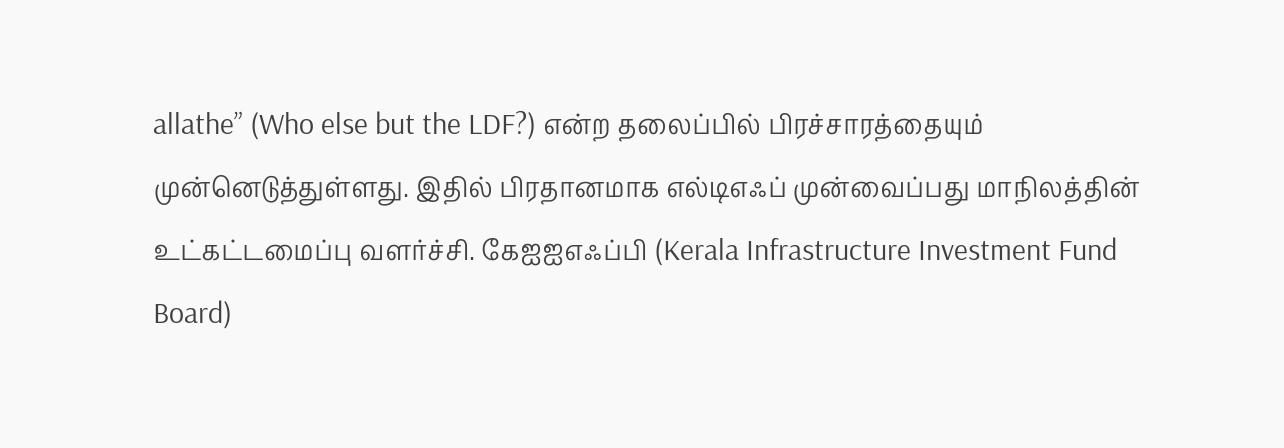allathe” (Who else but the LDF?) என்ற தலைப்பில் பிரச்சாரத்தையும் முன்னெடுத்துள்ளது. இதில் பிரதானமாக எல்டிஎஃப் முன்வைப்பது மாநிலத்தின் உட்கட்டமைப்பு வளர்ச்சி. கேஐஐஎஃப்பி (Kerala Infrastructure Investment Fund Board)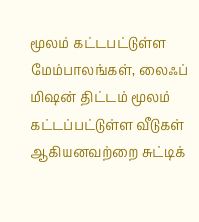மூலம் கட்டபட்டுள்ள மேம்பாலங்கள், லைஃப் மிஷன் திட்டம் மூலம் கட்டப்பட்டுள்ள வீடுகள் ஆகியனவற்றை சுட்டிக்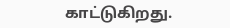காட்டுகிறது.